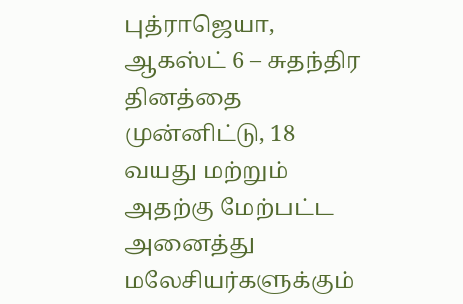புத்ராஜெயா, ஆகஸ்ட் 6 – சுதந்திர தினத்தை முன்னிட்டு, 18 வயது மற்றும் அதற்கு மேற்பட்ட அனைத்து மலேசியர்களுக்கும்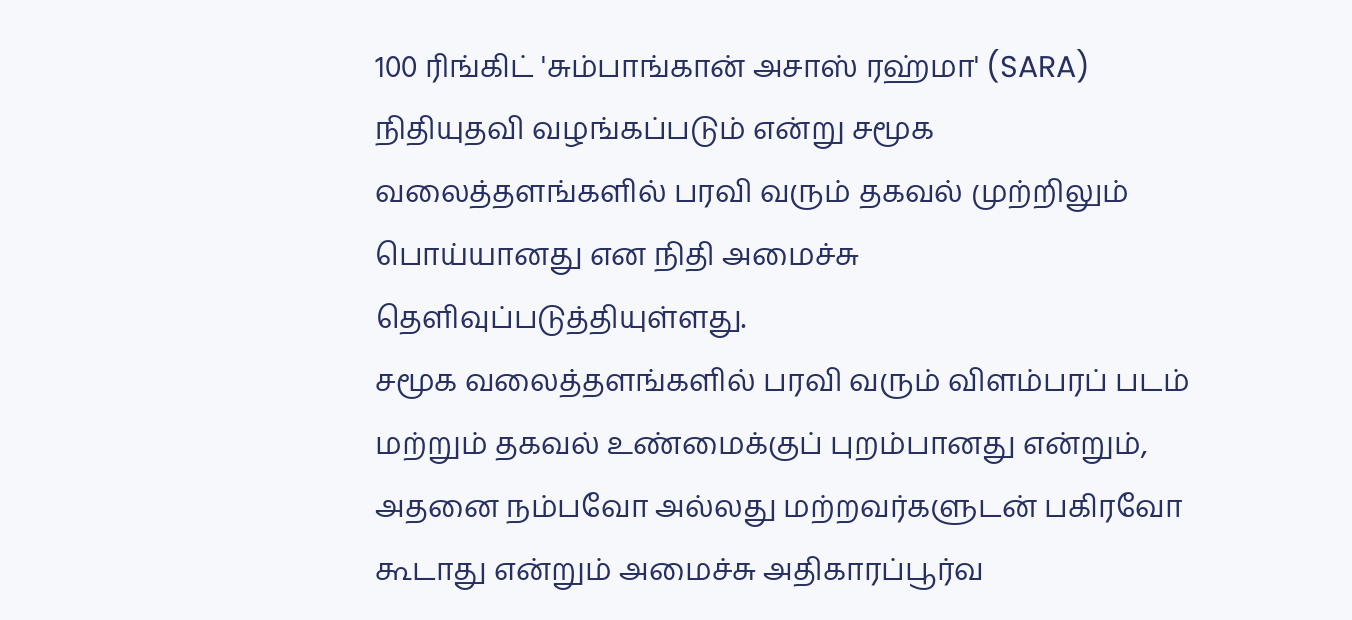100 ரிங்கிட் 'சும்பாங்கான் அசாஸ் ரஹ்மா' (SARA) நிதியுதவி வழங்கப்படும் என்று சமூக வலைத்தளங்களில் பரவி வரும் தகவல் முற்றிலும் பொய்யானது என நிதி அமைச்சு தெளிவுப்படுத்தியுள்ளது.
சமூக வலைத்தளங்களில் பரவி வரும் விளம்பரப் படம் மற்றும் தகவல் உண்மைக்குப் புறம்பானது என்றும், அதனை நம்பவோ அல்லது மற்றவர்களுடன் பகிரவோ கூடாது என்றும் அமைச்சு அதிகாரப்பூர்வ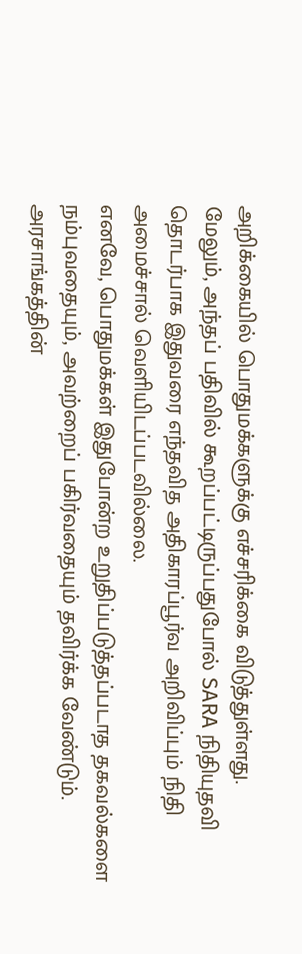அறிக்கையில் பொதுமக்களுக்கு எச்சரிக்கை விடுத்துள்ளது.
மேலும், அந்தப் பதிவில் கூறப்பட்டிருப்பதுபோல் SARA நிதியுதவி தொடர்பாக இதுவரை எந்தவித அதிகாரப்பூர்வ அறிவிப்பும் நிதி அமைச்சால் வெளியிடப்படவில்லை.
எனவே, பொதுமக்கள் இதுபோன்ற உறுதிப்படுத்தப்படாத தகவல்களை நம்புவதையும், அவற்றைப் பகிர்வதையும் தவிர்க்க வேண்டும்.
அரசாங்கத்தின்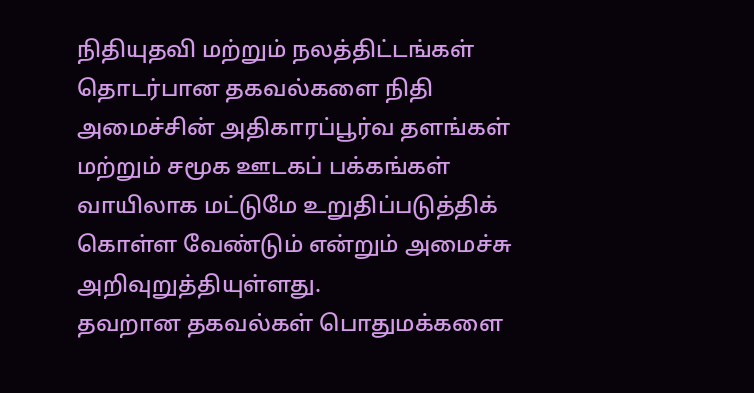நிதியுதவி மற்றும் நலத்திட்டங்கள் தொடர்பான தகவல்களை நிதி அமைச்சின் அதிகாரப்பூர்வ தளங்கள் மற்றும் சமூக ஊடகப் பக்கங்கள் வாயிலாக மட்டுமே உறுதிப்படுத்திக் கொள்ள வேண்டும் என்றும் அமைச்சு அறிவுறுத்தியுள்ளது.
தவறான தகவல்கள் பொதுமக்களை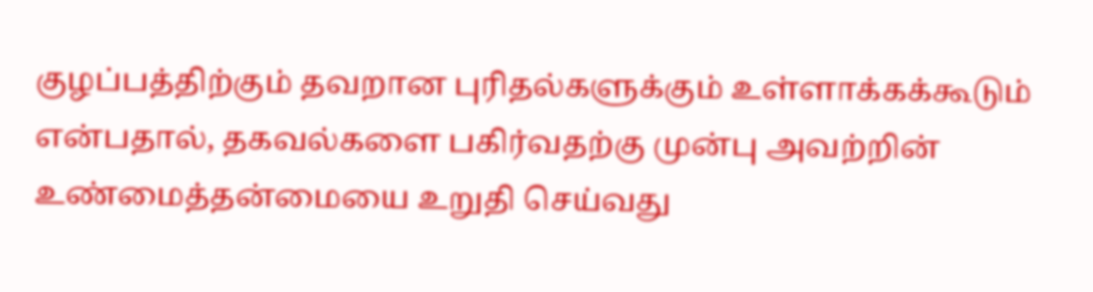குழப்பத்திற்கும் தவறான புரிதல்களுக்கும் உள்ளாக்கக்கூடும் என்பதால், தகவல்களை பகிர்வதற்கு முன்பு அவற்றின் உண்மைத்தன்மையை உறுதி செய்வது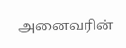அனைவரின்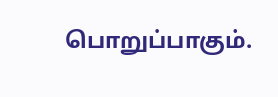பொறுப்பாகும்.